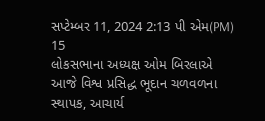સપ્ટેમ્બર 11, 2024 2:13 પી એમ(PM)
15
લોકસભાના અધ્યક્ષ ઓમ બિરલાએ આજે વિશ્વ પ્રસિદ્ધ ભૂદાન ચળવળના સ્થાપક, આચાર્ય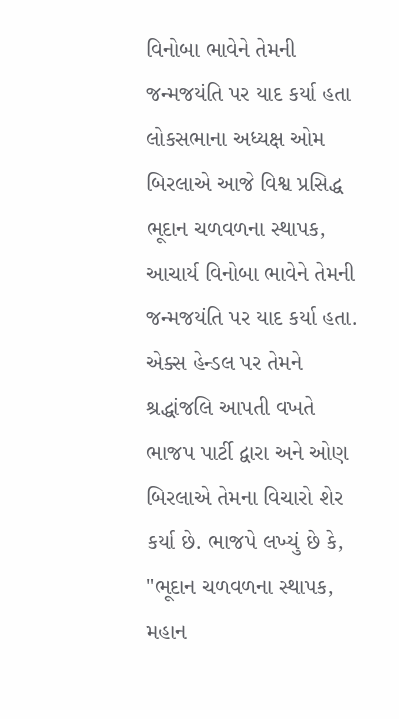વિનોબા ભાવેને તેમની જન્મજયંતિ પર યાદ કર્યા હતા
લોકસભાના અધ્યક્ષ ઓમ બિરલાએ આજે વિશ્વ પ્રસિદ્ધ ભૂદાન ચળવળના સ્થાપક, આચાર્ય વિનોબા ભાવેને તેમની જન્મજયંતિ પર યાદ કર્યા હતા. એક્સ હેન્ડલ પર તેમને શ્રદ્ધાંજલિ આપતી વખતે ભાજપ પાર્ટી દ્વારા અને ઓણ બિરલાએ તેમના વિચારો શેર કર્યા છે. ભાજપે લખ્યું છે કે, "ભૂદાન ચળવળના સ્થાપક, મહાન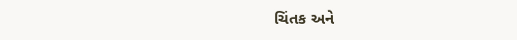ચિંતક અને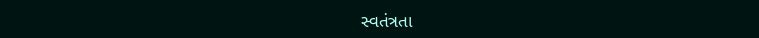સ્વતંત્રતા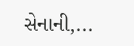સેનાની,...